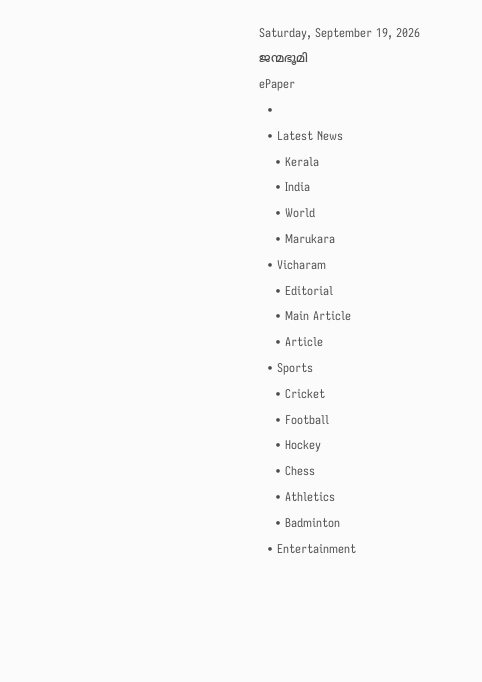Saturday, September 19, 2026
ജന്മഭൂമി
ePaper
  •
  • Latest News
    • Kerala
    • India
    • World
    • Marukara
  • Vicharam
    • Editorial
    • Main Article
    • Article
  • Sports
    • Cricket
    • Football
    • Hockey
    • Chess
    • Athletics
    • Badminton
  • Entertainment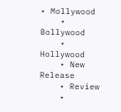• Mollywood
    • Bollywood
    • Hollywood
    • New Release
    • Review
    •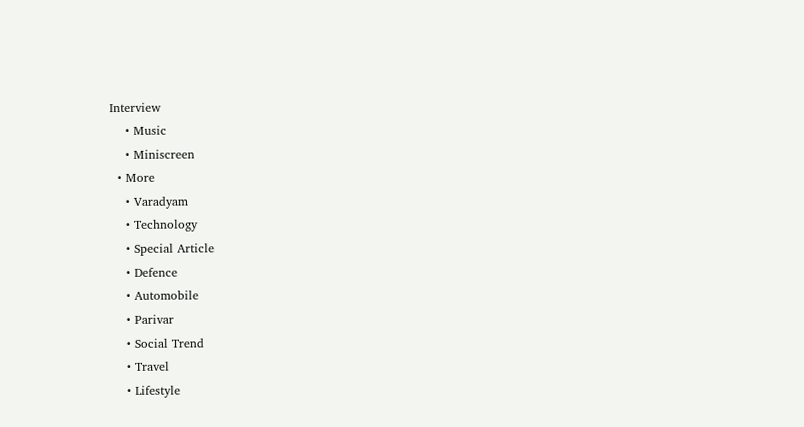Interview
    • Music
    • Miniscreen
  • More
    • Varadyam
    • Technology
    • Special Article
    • Defence
    • Automobile
    • Parivar
    • Social Trend
    • Travel
    • Lifestyle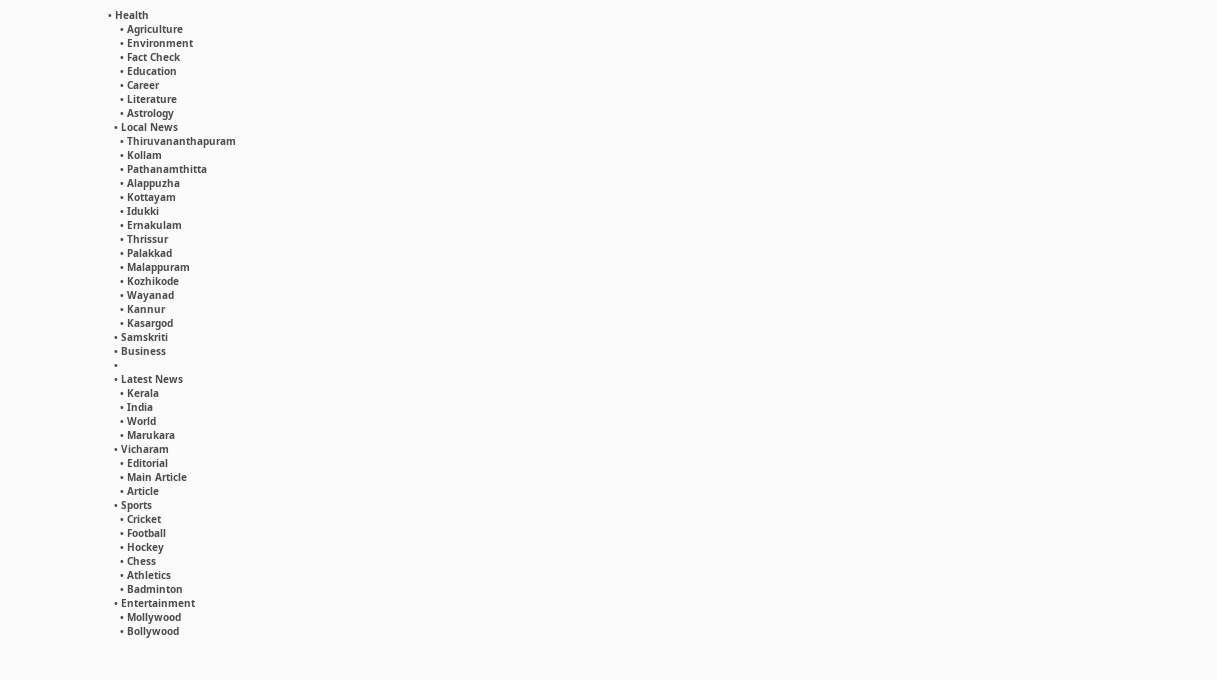• Health
    • Agriculture
    • Environment
    • Fact Check
    • Education
    • Career
    • Literature
    • Astrology
  • Local News
    • Thiruvananthapuram
    • Kollam
    • Pathanamthitta
    • Alappuzha
    • Kottayam
    • Idukki
    • Ernakulam
    • Thrissur
    • Palakkad
    • Malappuram
    • Kozhikode
    • Wayanad
    • Kannur
    • Kasargod
  • Samskriti
  • Business
  •
  • Latest News
    • Kerala
    • India
    • World
    • Marukara
  • Vicharam
    • Editorial
    • Main Article
    • Article
  • Sports
    • Cricket
    • Football
    • Hockey
    • Chess
    • Athletics
    • Badminton
  • Entertainment
    • Mollywood
    • Bollywood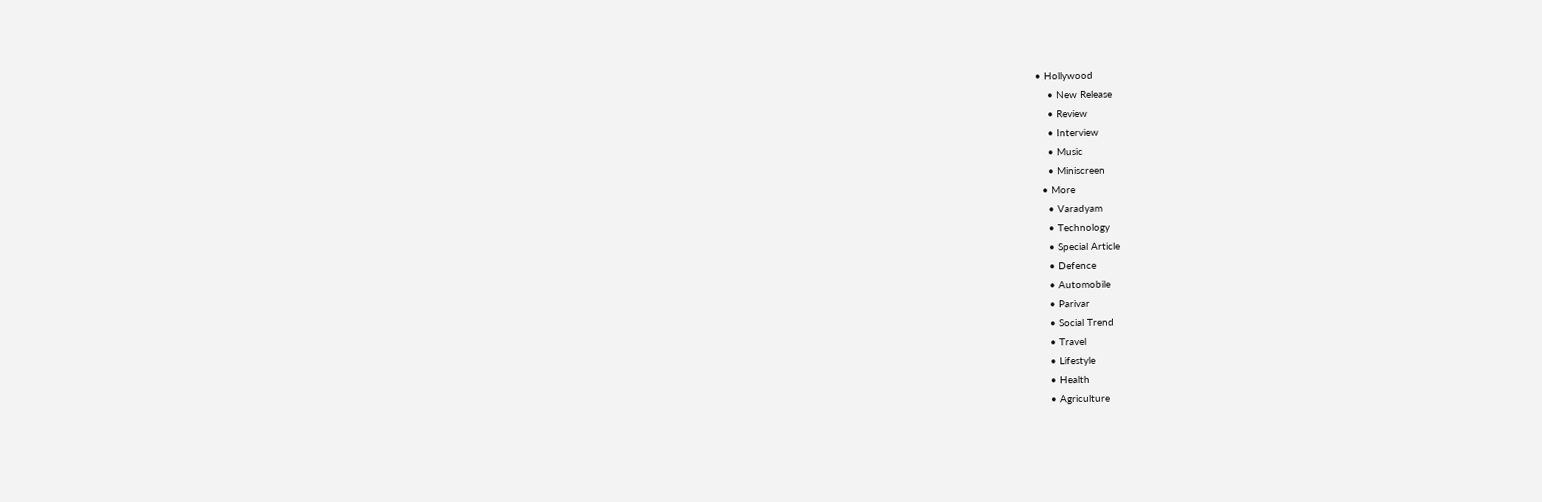• Hollywood
    • New Release
    • Review
    • Interview
    • Music
    • Miniscreen
  • More
    • Varadyam
    • Technology
    • Special Article
    • Defence
    • Automobile
    • Parivar
    • Social Trend
    • Travel
    • Lifestyle
    • Health
    • Agriculture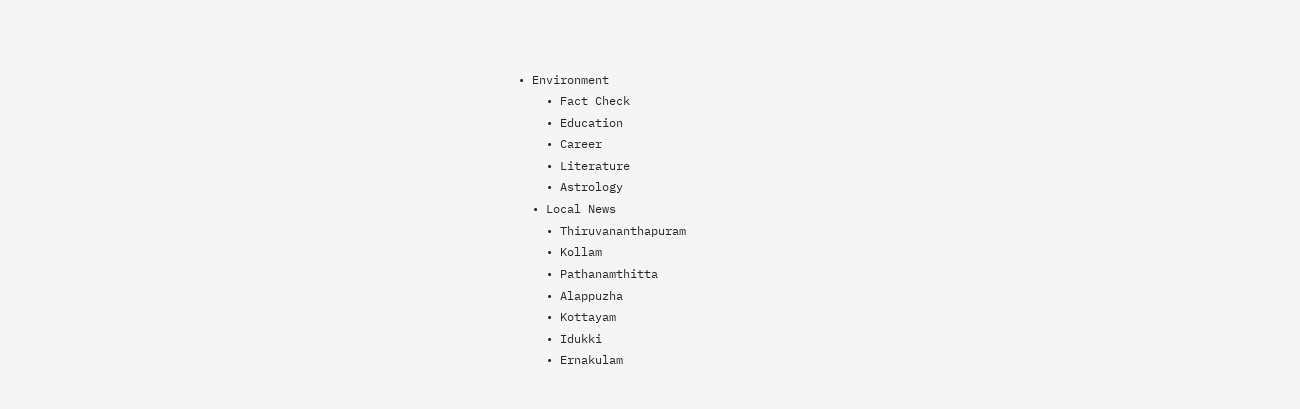• Environment
    • Fact Check
    • Education
    • Career
    • Literature
    • Astrology
  • Local News
    • Thiruvananthapuram
    • Kollam
    • Pathanamthitta
    • Alappuzha
    • Kottayam
    • Idukki
    • Ernakulam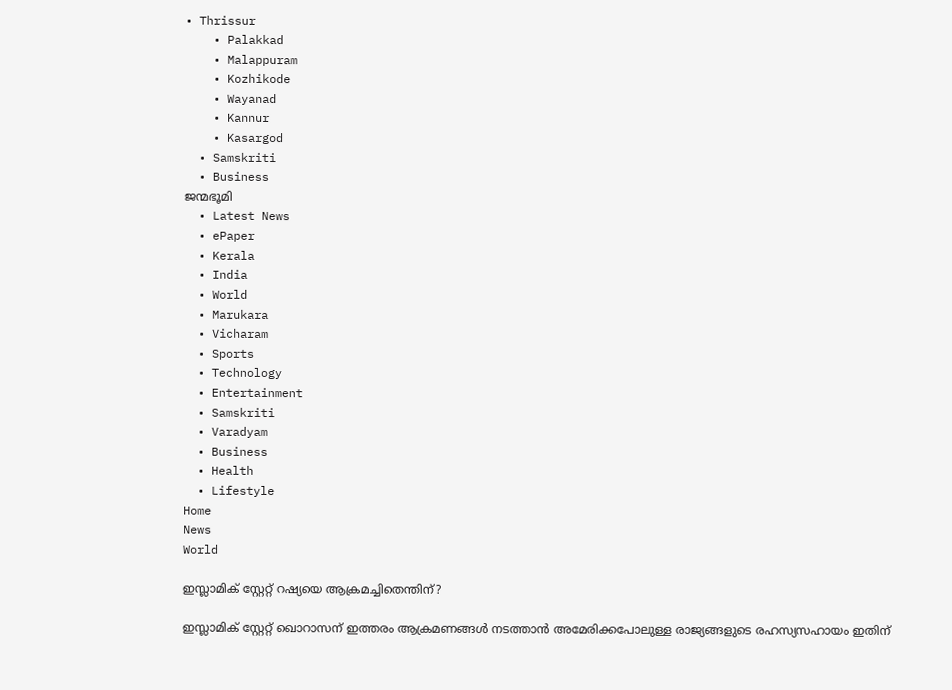• Thrissur
    • Palakkad
    • Malappuram
    • Kozhikode
    • Wayanad
    • Kannur
    • Kasargod
  • Samskriti
  • Business
ജന്മഭൂമി
  • Latest News
  • ePaper
  • Kerala
  • India
  • World
  • Marukara
  • Vicharam
  • Sports
  • Technology
  • Entertainment
  • Samskriti
  • Varadyam
  • Business
  • Health
  • Lifestyle
Home
News
World

ഇസ്ലാമിക് സ്റ്റേറ്റ് റഷ്യയെ ആക്രമച്ചിതെന്തിന്?

ഇസ്ലാമിക് സ്റ്റേറ്റ് ഖൊറാസന് ഇത്തരം ആക്രമണങ്ങള്‍ നടത്താന്‍ അമേരിക്കപോലുള്ള രാജ്യങ്ങളുടെ രഹസ്യസഹായം ഇതിന്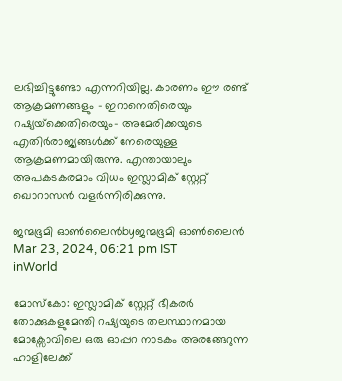ലഭിച്ചിട്ടുണ്ടോ എന്നറിയില്ല. കാരണം ഈ രണ്ട് ആക്രമണങ്ങളും - ഇറാനെതിരെയും റഷ്യയ്‌ക്കെതിരെയും- അമേരിക്കയുടെ എതിര്‍രാജ്യങ്ങള്‍ക്ക് നേരെയുള്ള ആക്രമണമായിരുന്നു. എന്തായാലും അപകടകരമാം വിധം ഇസ്ലാമിക് സ്റ്റേറ്റ് ഖൊറാസന്‍ വളര്‍ന്നിരിക്കുന്നു.

ജന്മഭൂമി ഓണ്‍ലൈന്‍byജന്മഭൂമി ഓണ്‍ലൈന്‍
Mar 23, 2024, 06:21 pm IST
inWorld

മോസ്കോ: ഇസ്ലാമിക് സ്റ്റേറ്റ് ഭീകരര്‍ തോക്കുകളുമേന്തി റഷ്യയുടെ തലസ്ഥാനമായ മോക്സോവിലെ ഒരു ഓപ്പറ നാടകം അരങ്ങേറുന്ന ഹാളിലേക്ക്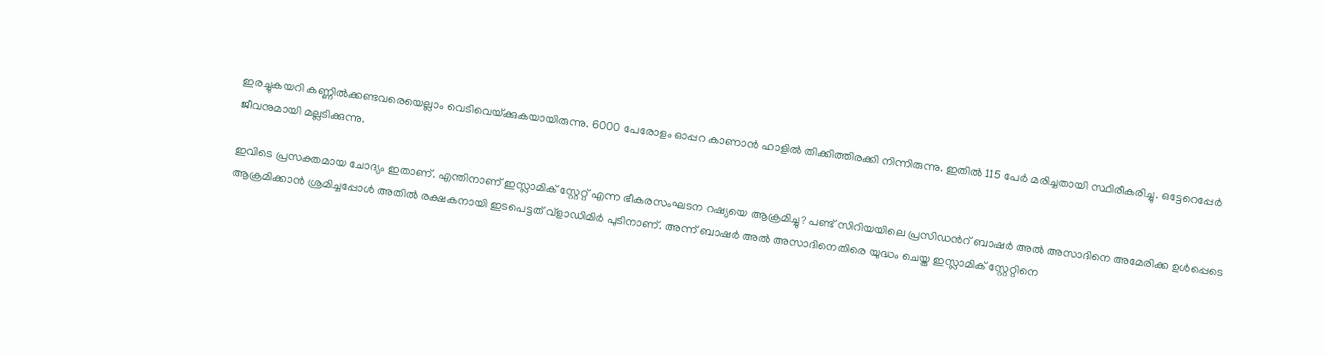ഇരച്ചുകയറി കണ്ണില്‍ക്കണ്ടവരെയെല്ലാം വെടിവെയ്‌ക്കുകയായിരുന്നു. 6000 പേരോളം ഓപ്പറ കാണാന്‍ ഹാളില്‍ തിക്കിത്തിരക്കി നിന്നിരുന്നു. ഇതില്‍ 115 പേര്‍ മരിച്ചതായി സ്ഥിരീകരിച്ചു. ഒട്ടേറെപ്പേര്‍ ജീവനുമായി മല്ലടിക്കുന്നു.

ഇവിടെ പ്രസക്തമായ ചോദ്യം ഇതാണ്. എന്തിനാണ് ഇസ്ലാമിക് സ്റ്റേറ്റ് എന്ന ഭീകരസംഘടന റഷ്യയെ ആക്രമിച്ചു? പണ്ട് സിറിയയിലെ പ്രസിഡന്‍റ് ബാഷര്‍ അല്‍ അസാദിനെ അമേരിക്ക ഉള്‍പ്പെടെ ആക്രമിക്കാന്‍ ശ്രമിച്ചപ്പോള്‍ അതില്‍ രക്ഷകനായി ഇടപെട്ടത് വ്ളാഡിമിര്‍ പുടിനാണ്. അന്ന് ബാഷര്‍ അല്‍ അസാദിനെതിരെ യുദ്ധം ചെയ്ത ഇസ്ലാമിക് സ്റ്റേറ്റിനെ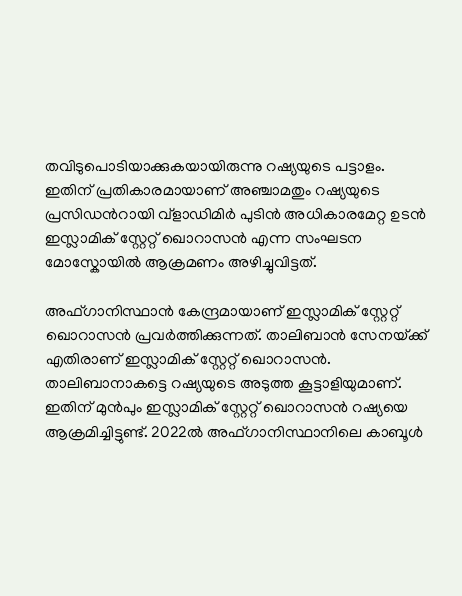തവിടുപൊടിയാക്കുകയായിരുന്നു റഷ്യയുടെ പട്ടാളം. ഇതിന് പ്രതികാരമായാണ് അഞ്ചാമതും റഷ്യയുടെ പ്രസിഡന്‍റായി വ്ളാഡിമിര്‍ പുടിന്‍ അധികാരമേറ്റ ഉടന്‍ ഇസ്ലാമിക് സ്റ്റേറ്റ് ഖൊറാസന്‍ എന്ന സംഘടന മോസ്കോയില്‍ ആക്രമണം അഴിച്ചുവിട്ടത്.

അഫ്ഗാനിസ്ഥാന്‍ കേന്ദ്രമായാണ് ഇസ്ലാമിക് സ്റ്റേറ്റ് ഖൊറാസന്‍ പ്രവര്‍ത്തിക്കുന്നത്. താലിബാന്‍ സേനയ്‌ക്ക് എതിരാണ് ഇസ്ലാമിക് സ്റ്റേറ്റ് ഖൊറാസന്‍. താലിബാനാകട്ടെ റഷ്യയുടെ അടുത്ത കൂട്ടാളിയുമാണ്. ഇതിന് മുന്‍പും ഇസ്ലാമിക് സ്റ്റേറ്റ് ഖൊറാസന്‍ റഷ്യയെ ആക്രമിച്ചിട്ടുണ്ട്. 2022ല്‍ അഫ്ഗാനിസ്ഥാനിലെ കാബൂള്‍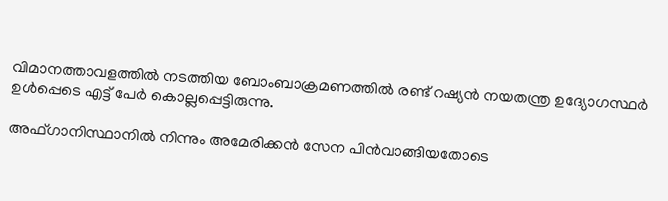വിമാനത്താവളത്തില്‍ നടത്തിയ ബോംബാക്രമണത്തില്‍ രണ്ട് റഷ്യന്‍ നയതന്ത്ര ഉദ്യോഗസ്ഥര്‍ ഉള്‍പ്പെടെ എട്ട് പേര്‍ കൊല്ലപ്പെട്ടിരുന്നു.

അഫ്ഗാനിസ്ഥാനില്‍ നിന്നും അമേരിക്കന്‍ സേന പിന്‍വാങ്ങിയതോടെ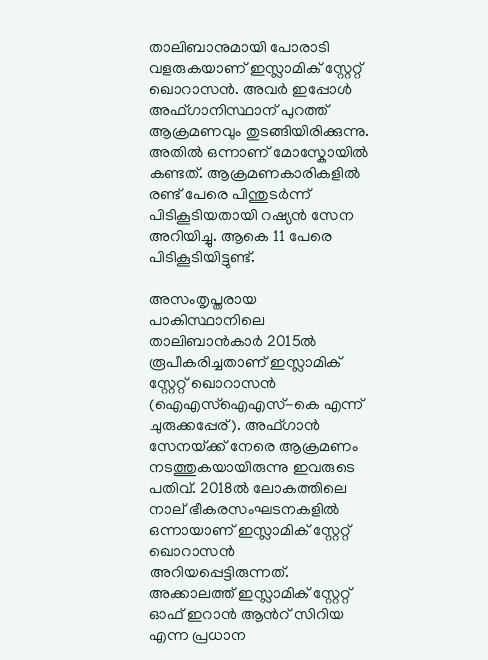താലിബാനുമായി പോരാടി വളരുകയാണ് ഇസ്ലാമിക് സ്റ്റേറ്റ് ഖൊറാസന്‍. അവര്‍ ഇപ്പോള്‍ അഫ്ഗാനിസ്ഥാന് പുറത്ത് ആക്രമണവും തുടങ്ങിയിരിക്കുന്നു. അതില്‍ ഒന്നാണ് മോസ്കോയില്‍ കണ്ടത്. ആക്രമണകാരികളില്‍ രണ്ട് പേരെ പിന്തുടര്‍ന്ന് പിടികൂടിയതായി റഷ്യന്‍ സേന അറിയിച്ചു. ആകെ 11 പേരെ പിടികൂടിയിട്ടുണ്ട്.

അസംതൃപ്തരായ പാകിസ്ഥാനിലെ താലിബാന്‍കാര്‍ 2015ല്‍ രൂപീകരിച്ചതാണ് ഇസ്ലാമിക് സ്റ്റേറ്റ് ഖൊറാസന്‍ (ഐഎസ്ഐഎസ്-കെ എന്ന് ചുരുക്കപ്പേര്). അഫ്ഗാന്‍ സേനയ്‌ക്ക് നേരെ ആക്രമണം നടത്തുകയായിരുന്നു ഇവരുടെ പതിവ്. 2018ല്‍ ലോകത്തിലെ നാല് ഭീകരസംഘടനകളില്‍ ഒന്നായാണ് ഇസ്ലാമിക് സ്റ്റേറ്റ് ഖൊറാസന്‍ അറിയപ്പെട്ടിരുന്നത്. അക്കാലത്ത് ഇസ്ലാമിക് സ്റ്റേറ്റ് ഓഫ് ഇറാന്‍ ആന്‍റ് സിറിയ എന്ന പ്രധാന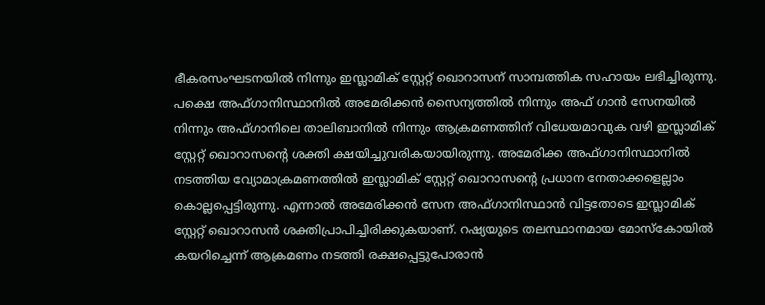ഭീകരസംഘടനയില്‍ നിന്നും ഇസ്ലാമിക് സ്റ്റേറ്റ് ഖൊറാസന് സാമ്പത്തിക സഹായം ലഭിച്ചിരുന്നു. പക്ഷെ അഫ്ഗാനിസ്ഥാനില്‍ അമേരിക്കന്‍ സൈന്യത്തില്‍ നിന്നും അഫ് ഗാന്‍ സേനയില്‍ നിന്നും അഫ്ഗാനിലെ താലിബാനില്‍ നിന്നും ആക്രമണത്തിന് വിധേയമാവുക വഴി ഇസ്ലാമിക് സ്റ്റേറ്റ് ഖൊറാസന്റെ ശക്തി ക്ഷയിച്ചുവരികയായിരുന്നു. അമേരിക്ക അഫ്ഗാനിസ്ഥാനില്‍ നടത്തിയ വ്യോമാക്രമണത്തില്‍ ഇസ്ലാമിക് സ്റ്റേറ്റ് ഖൊറാസന്റെ പ്രധാന നേതാക്കളെല്ലാം കൊല്ലപ്പെട്ടിരുന്നു. എന്നാല്‍ അമേരിക്കന്‍ സേന അഫ്ഗാനിസ്ഥാന്‍ വിട്ടതോടെ ഇസ്ലാമിക് സ്റ്റേറ്റ് ഖൊറാസന്‍ ശക്തിപ്രാപിച്ചിരിക്കുകയാണ്. റഷ്യയുടെ തലസ്ഥാനമായ മോസ്കോയില്‍ കയറിച്ചെന്ന് ആക്രമണം നടത്തി രക്ഷപ്പെട്ടുപോരാന്‍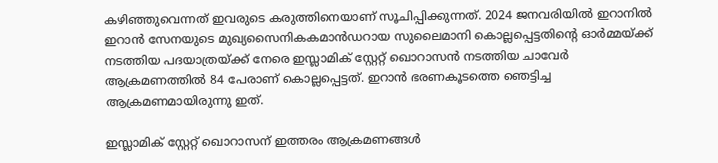കഴിഞ്ഞുവെന്നത് ഇവരുടെ കരുത്തിനെയാണ് സൂചിപ്പിക്കുന്നത്. 2024 ജനവരിയില്‍ ഇറാനില്‍ ഇറാന്‍ സേനയുടെ മുഖ്യസൈനികകമാന്‍ഡറായ സുലൈമാനി കൊല്ലപ്പെട്ടതിന്റെ ഓര്‍മ്മയ്‌ക്ക് നടത്തിയ പദയാത്രയ്‌ക്ക് നേരെ ഇസ്ലാമിക് സ്റ്റേറ്റ് ഖൊറാസന്‍ നടത്തിയ ചാവേര്‍ ആക്രമണത്തില്‍ 84 പേരാണ് കൊല്ലപ്പെട്ടത്. ഇറാന്‍ ഭരണകൂടത്തെ ഞെട്ടിച്ച ആക്രമണമായിരുന്നു ഇത്.

ഇസ്ലാമിക് സ്റ്റേറ്റ് ഖൊറാസന് ഇത്തരം ആക്രമണങ്ങള്‍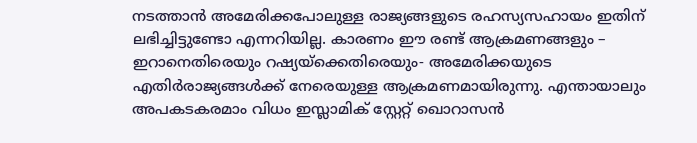നടത്താന്‍ അമേരിക്കപോലുള്ള രാജ്യങ്ങളുടെ രഹസ്യസഹായം ഇതിന് ലഭിച്ചിട്ടുണ്ടോ എന്നറിയില്ല. കാരണം ഈ രണ്ട് ആക്രമണങ്ങളും – ഇറാനെതിരെയും റഷ്യയ്‌ക്കെതിരെയും- അമേരിക്കയുടെ എതിര്‍രാജ്യങ്ങള്‍ക്ക് നേരെയുള്ള ആക്രമണമായിരുന്നു. എന്തായാലും അപകടകരമാം വിധം ഇസ്ലാമിക് സ്റ്റേറ്റ് ഖൊറാസന്‍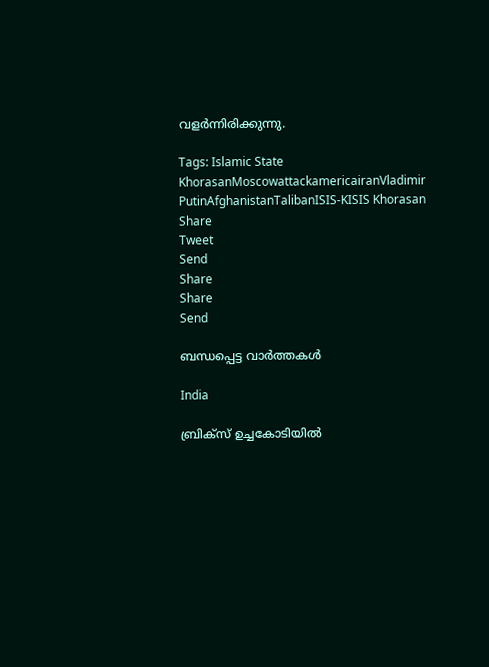വളര്‍ന്നിരിക്കുന്നു.

Tags: Islamic State KhorasanMoscowattackamericairanVladimir PutinAfghanistanTalibanISIS-KISIS Khorasan
Share
Tweet
Send
Share
Share
Send

ബന്ധപ്പെട്ട വാര്‍ത്തകള്‍

India

ബ്രിക്‌സ് ഉച്ചകോടിയിൽ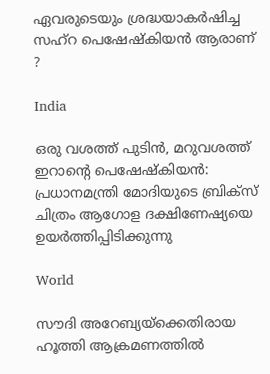ഏവരുടെയും ശ്രദ്ധയാകർഷിച്ച സഹ്‌റ പെഷേഷ്കിയൻ ആരാണ് ?

India

ഒരു വശത്ത് പുടിൻ, മറുവശത്ത് ഇറാന്റെ പെഷേഷ്കിയൻ: പ്രധാനമന്ത്രി മോദിയുടെ ബ്രിക്സ് ചിത്രം ആഗോള ദക്ഷിണേഷ്യയെ ഉയർത്തിപ്പിടിക്കുന്നു

World

സൗദി അറേബ്യയ്‌ക്കെതിരായ ഹൂത്തി ആക്രമണത്തിൽ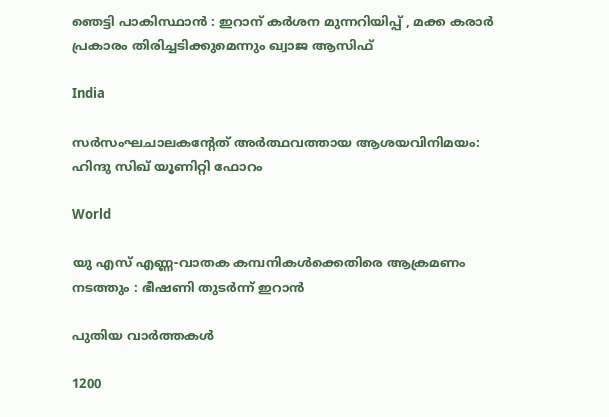ഞെട്ടി പാകിസ്ഥാൻ : ഇറാന് കർശന മുന്നറിയിപ്പ് , മക്ക കരാർ പ്രകാരം തിരിച്ചടിക്കുമെന്നും ഖ്വാജ ആസിഫ്

India

സര്‍സംഘചാലകന്റേത് അര്‍ത്ഥവത്തായ ആശയവിനിമയം: ഹിന്ദു സിഖ് യൂണിറ്റി ഫോറം

World

യു എസ് എണ്ണ-വാതക കമ്പനികള്‍ക്കെതിരെ ആക്രമണം നടത്തും : ഭീഷണി തുടർന്ന് ഇറാൻ

പുതിയ വാര്‍ത്തകള്‍

1200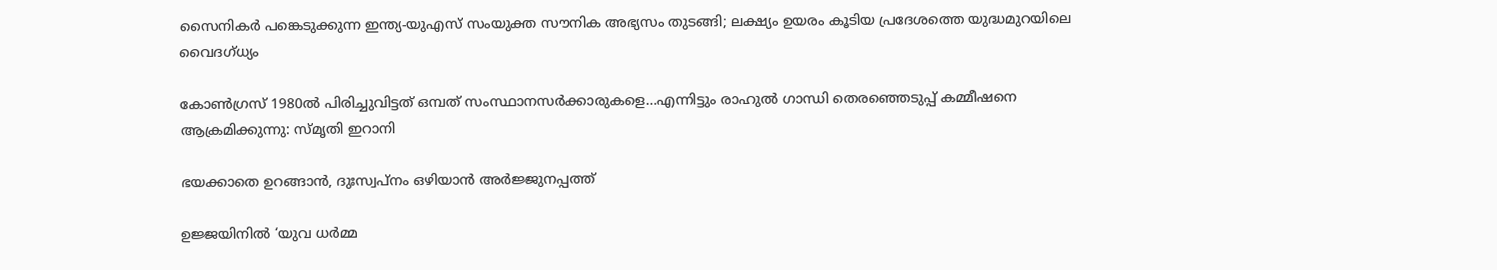സൈനികര്‍ പങ്കെടുക്കുന്ന ഇന്ത്യ-യുഎസ് സംയുക്ത സൗനിക അഭ്യസം തുടങ്ങി; ലക്ഷ്യം ഉയരം കൂടിയ പ്രദേശത്തെ യുദ്ധമുറയിലെ‍ വൈദഗ്ധ്യം

കോണ്‍ഗ്രസ് 1980ല്‍ പിരിച്ചുവിട്ടത് ഒമ്പത് സംസ്ഥാനസര്‍ക്കാരുകളെ…എന്നിട്ടും രാഹുല്‍ ഗാന്ധി തെരഞ്ഞെടുപ്പ് കമ്മീഷനെ ആക്രമിക്കുന്നു: സ്മൃതി ഇറാനി

ഭയക്കാതെ ഉറങ്ങാൻ, ദുഃസ്വപ്നം ഒഴിയാൻ അർജ്ജുനപ്പത്ത്

ഉജ്ജയിനിൽ ‘യുവ ധർമ്മ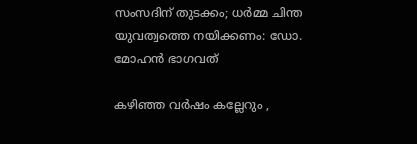സംസദിന് തുടക്കം; ധർമ്മ ചിന്ത യുവത്വത്തെ നയിക്കണം: ഡോ. മോഹൻ ഭാഗവത്

കഴിഞ്ഞ വർഷം കല്ലേറും ,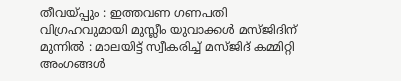തീവയ്‌പ്പും : ഇത്തവണ ഗണപതി വിഗ്രഹവുമായി മുസ്ലീം യുവാക്കൾ മസ്ജിദിന് മുന്നിൽ : മാലയിട്ട് സ്വീകരിച്ച് മസ്ജിദ് കമ്മിറ്റി അംഗങ്ങൾ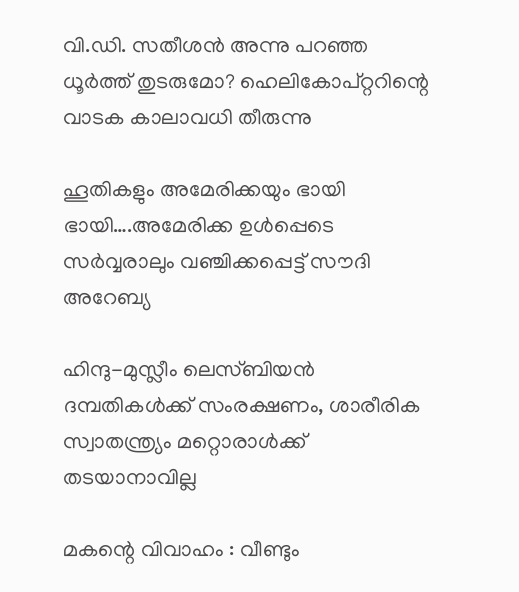വി.ഡി. സതീശന്‍ അന്നു പറഞ്ഞ ധൂര്‍ത്ത് തുടരുമോ? ഹെലികോപ്റ്ററിന്റെ വാടക കാലാവധി തീരുന്നു

ഹൂതികളും അമേരിക്കയും ഭായി ഭായി….അമേരിക്ക ഉള്‍പ്പെടെ സര്‍വ്വരാലും വഞ്ചിക്കപ്പെട്ട് സൗദി അറേബ്യ

ഹിന്ദു-മുസ്ലീം ലെസ്ബിയന്‍ ദമ്പതികള്‍ക്ക് സംരക്ഷണം, ശാരീരിക സ്വാതന്ത്ര്യം മറ്റൊരാള്‍ക്ക് തടയാനാവില്ല

മകന്റെ വിവാഹം : വീണ്ടും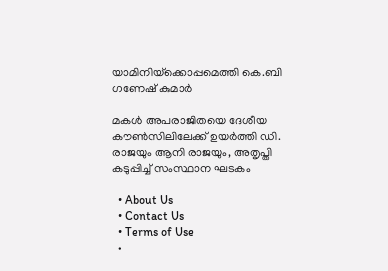യാമിനിയ്‌ക്കൊപ്പമെത്തി കെ.ബി ഗണേഷ് കുമാർ

മകള്‍ അപരാജിതയെ ദേശീയ കൗണ്‍സിലിലേക്ക് ഉയര്‍ത്തി ഡി. രാജയും ആനി രാജയും, അതൃപ്തി കടുപ്പിച്ച് സംസ്ഥാന ഘടകം

  • About Us
  • Contact Us
  • Terms of Use
  •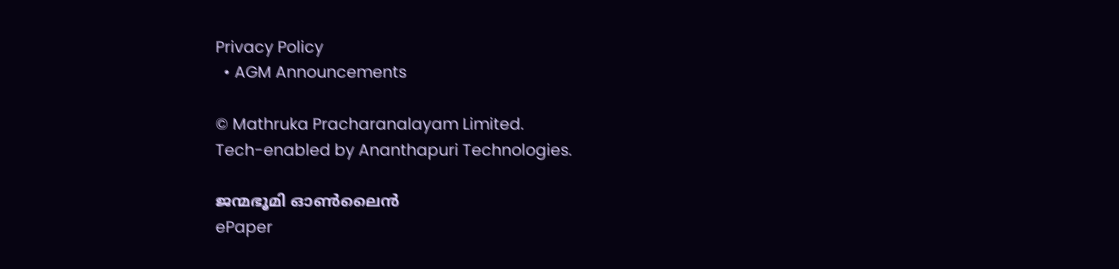Privacy Policy
  • AGM Announcements

© Mathruka Pracharanalayam Limited.
Tech-enabled by Ananthapuri Technologies.

ജന്മഭൂമി ഓണ്‍ലൈന്‍
ePaper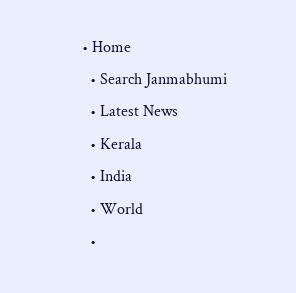• Home
  • Search Janmabhumi
  • Latest News
  • Kerala
  • India
  • World
  •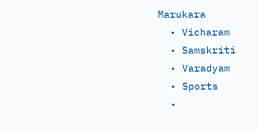Marukara
  • Vicharam
  • Samskriti
  • Varadyam
  • Sports
  •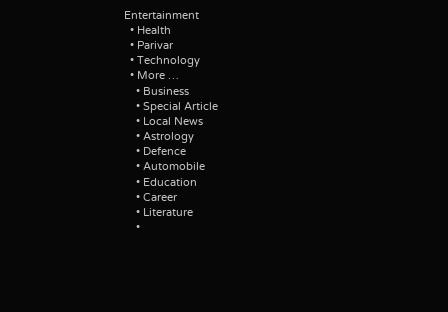Entertainment
  • Health
  • Parivar
  • Technology
  • More …
    • Business
    • Special Article
    • Local News
    • Astrology
    • Defence
    • Automobile
    • Education
    • Career
    • Literature
    •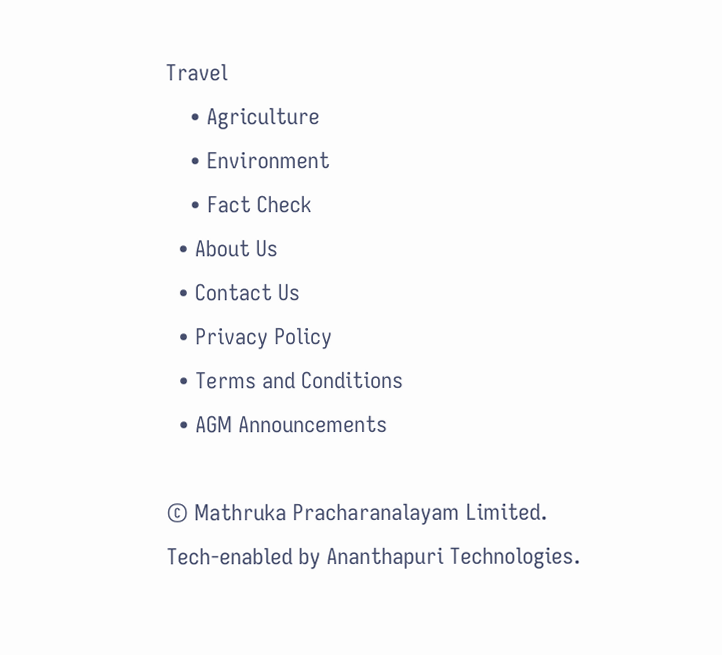Travel
    • Agriculture
    • Environment
    • Fact Check
  • About Us
  • Contact Us
  • Privacy Policy
  • Terms and Conditions
  • AGM Announcements

© Mathruka Pracharanalayam Limited.
Tech-enabled by Ananthapuri Technologies.